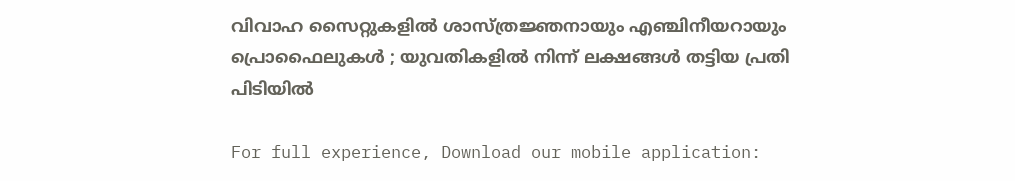വിവാഹ സൈറ്റുകളിൽ ശാസ്ത്രജ്ഞനായും എഞ്ചിനീയറായും പ്രൊഫൈലുകൾ ; യുവതികളിൽ നിന്ന് ലക്ഷങ്ങൾ തട്ടിയ പ്രതി പിടിയിൽ

For full experience, Download our mobile application: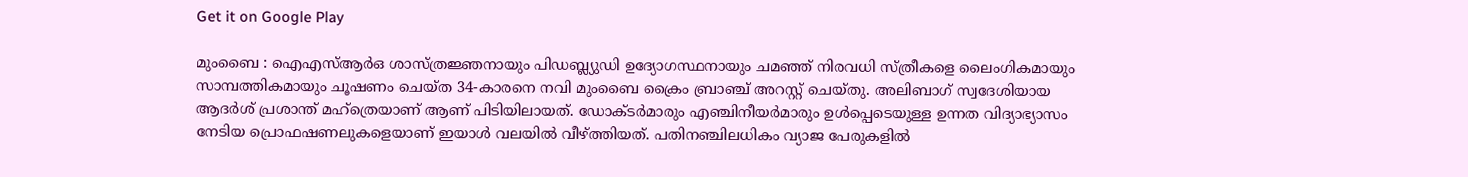Get it on Google Play

മുംബൈ : ഐഎസ്ആർഒ ശാസ്ത്രജ്ഞനായും പിഡബ്ല്യുഡി ഉദ്യോഗസ്ഥനായും ചമഞ്ഞ് നിരവധി സ്ത്രീകളെ ലൈംഗികമായും സാമ്പത്തികമായും ചൂഷണം ചെയ്ത 34-കാരനെ നവി മുംബൈ ക്രൈം ബ്രാഞ്ച് അറസ്റ്റ് ചെയ്തു. അലിബാഗ് സ്വദേശിയായ ആദർശ് പ്രശാന്ത് മഹ്ത്രെയാണ് ആണ് പിടിയിലായത്. ഡോക്ടർമാരും എഞ്ചിനീയർമാരും ഉൾപ്പെടെയുള്ള ഉന്നത വിദ്യാഭ്യാസം നേടിയ പ്രൊഫഷണലുകളെയാണ് ഇയാൾ വലയിൽ വീഴ്ത്തിയത്. പതിനഞ്ചിലധികം വ്യാജ പേരുകളിൽ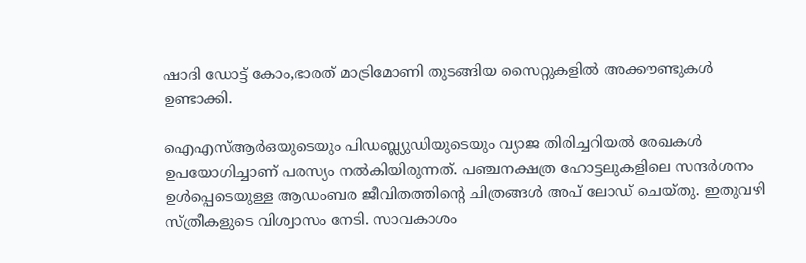ഷാദി ഡോട്ട് കോം,ഭാരത് മാട്രിമോണി തുടങ്ങിയ സൈറ്റുകളിൽ അക്കൗണ്ടുകൾ ഉണ്ടാക്കി.

ഐഎസ്ആർഒയുടെയും പിഡബ്ല്യുഡിയുടെയും വ്യാജ തിരിച്ചറിയൽ രേഖകൾ ഉപയോഗിച്ചാണ് പരസ്യം നൽകിയിരുന്നത്. പഞ്ചനക്ഷത്ര ഹോട്ടലുകളിലെ സന്ദർശനം ഉൾപ്പെടെയുള്ള ആഡംബര ജീവിതത്തിന്റെ ചിത്രങ്ങൾ അപ് ലോഡ് ചെയ്തു. ഇതുവഴി സ്ത്രീകളുടെ വിശ്വാസം നേടി. സാവകാശം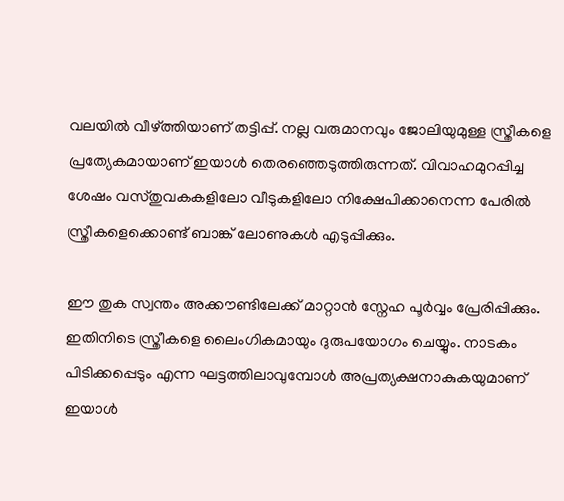വലയിൽ വീഴ്ത്തിയാണ് തട്ടിപ്പ്. നല്ല വരുമാനവും ജോലിയുമുള്ള സ്ത്രീകളെ പ്രത്യേകമായാണ് ഇയാൾ തെരഞ്ഞെടുത്തിരുന്നത്. വിവാഹമുറപ്പിച്ച ശേഷം വസ്തുവകകളിലോ വീടുകളിലോ നിക്ഷേപിക്കാനെന്ന പേരിൽ സ്ത്രീകളെക്കൊണ്ട് ബാങ്ക് ലോണുകൾ എടുപ്പിക്കും.

ഈ തുക സ്വന്തം അക്കൗണ്ടിലേക്ക് മാറ്റാൻ സ്നേഹ പൂര്‍വ്വം പ്രേരിപ്പിക്കും. ഇതിനിടെ സ്ത്രീകളെ ലൈംഗികമായും ദുരുപയോഗം ചെയ്യും. നാടകം പിടിക്കപ്പെടും എന്ന ഘട്ടത്തിലാവുമ്പോൾ അപ്രത്യക്ഷനാകുകയുമാണ് ഇയാൾ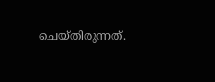ചെയ്തിരുന്നത്.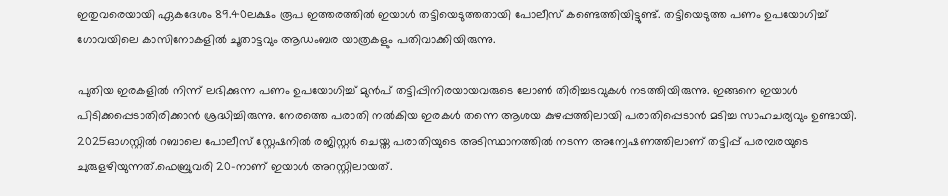ഇതുവരെയായി ഏകദേശം 89.40ലക്ഷം രൂപ ഇത്തരത്തിൽ ഇയാൾ തട്ടിയെടുത്തതായി പോലീസ് കണ്ടെത്തിയിട്ടുണ്ട്. തട്ടിയെടുത്ത പണം ഉപയോഗിച്ച് ഗോവയിലെ കാസിനോകളിൽ ചൂതാട്ടവും ആഡംബര യാത്രകളും പതിവാക്കിയിരുന്നു.

പുതിയ ഇരകളിൽ നിന്ന് ലഭിക്കുന്ന പണം ഉപയോഗിച്ച് മുൻപ് തട്ടിപ്പിനിരയായവരുടെ ലോൺ തിരിച്ചടവുകൾ നടത്തിയിരുന്നു. ഇങ്ങനെ ഇയാൾ പിടിക്കപ്പെടാതിരിക്കാൻ ശ്രദ്ധിച്ചിരുന്നു. നേരത്തെ പരാതി നൽകിയ ഇരകൾ തന്നെ ആശയ കുഴപ്പത്തിലായി പരാതിപ്പെടാൻ മടിച്ച സാഹചര്യവും ഉണ്ടായി. 2025ഓഗസ്റ്റിൽ റബാലെ പോലീസ് സ്റ്റേഷനിൽ രജിസ്റ്റർ ചെയ്ത പരാതിയുടെ അടിസ്ഥാനത്തിൽ നടന്ന അന്വേഷണത്തിലാണ് തട്ടിപ്പ് പരമ്പരയുടെ ചുരുളഴിയുന്നത്.ഫെബ്രുവരി 20-നാണ് ഇയാൾ അറസ്റ്റിലായത്.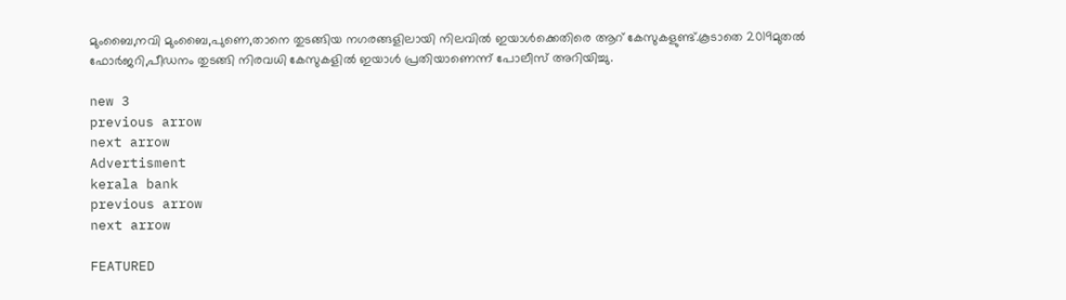മുംബൈ,നവി മുംബൈ,പുണെ,താനെ തുടങ്ങിയ നഗരങ്ങളിലായി നിലവിൽ ഇയാൾക്കെതിരെ ആറ് കേസുകളുണ്ട്.കൂടാതെ 2019മുതൽ ഫോർജറി,പീഡനം തുടങ്ങി നിരവധി കേസുകളിൽ ഇയാൾ പ്രതിയാണെന്ന് പോലീസ് അറിയിച്ചു.

new 3
previous arrow
next arrow
Advertisment
kerala bank
previous arrow
next arrow

FEATURED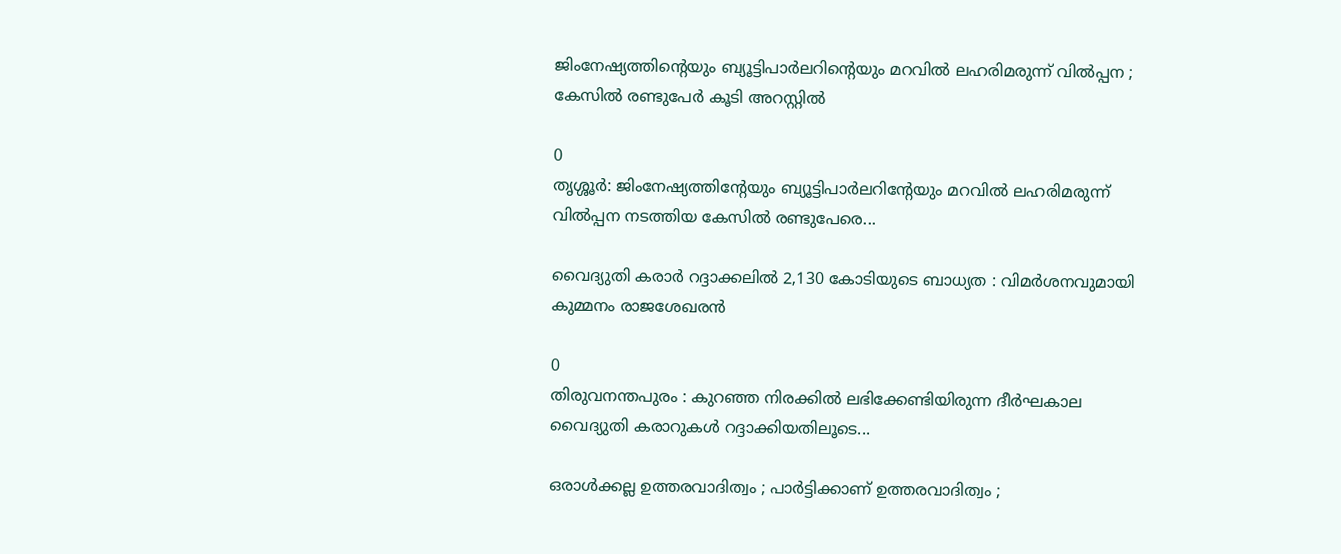ജിംനേഷ്യത്തിന്റെയും ബ്യൂട്ടിപാർലറിന്റെയും മറവിൽ ലഹരിമരുന്ന് വിൽപ്പന ; കേസിൽ രണ്ടുപേർ കൂടി അറസ്റ്റിൽ

0
തൃശ്ശൂർ: ജിംനേഷ്യത്തിൻ്റേയും ബ്യൂട്ടിപാർലറിൻ്റേയും മറവിൽ ലഹരിമരുന്ന് വിൽപ്പന നടത്തിയ കേസിൽ രണ്ടുപേരെ...

വൈദ്യുതി കരാർ റദ്ദാക്കലിൽ 2,130 കോടിയുടെ ബാധ്യത : വിമർശനവുമായി കുമ്മനം രാജശേഖരൻ

0
തിരുവനന്തപുരം : കുറഞ്ഞ നിരക്കിൽ ലഭിക്കേണ്ടിയിരുന്ന ദീർഘകാല വൈദ്യുതി കരാറുകൾ റദ്ദാക്കിയതിലൂടെ...

ഒരാൾക്കല്ല ഉത്തരവാദിത്വം ; പാർട്ടിക്കാണ് ഉത്തരവാദിത്വം ;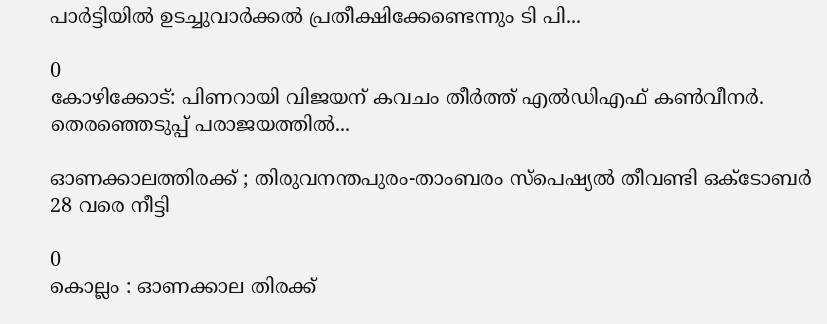പാർട്ടിയിൽ ഉടച്ചുവാർക്കൽ പ്രതീക്ഷിക്കേണ്ടെന്നും ടി പി...

0
കോഴിക്കോട്: പിണറായി വിജയന് കവചം തീർത്ത് എൽഡിഎഫ് കൺവീനർ. തെരഞ്ഞെടുപ്പ് പരാജയത്തിൽ...

ഓണക്കാലത്തിരക്ക് ; തിരുവനന്തപുരം-താംബരം സ്‌പെഷ്യൽ തീവണ്ടി ഒക്ടോബർ 28 വരെ നീട്ടി

0
കൊല്ലം : ഓണക്കാല തിരക്ക്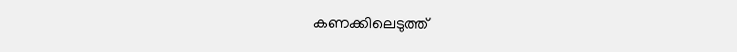കണക്കിലെടുത്ത്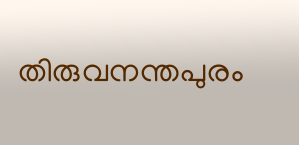തിരുവനന്തപുരം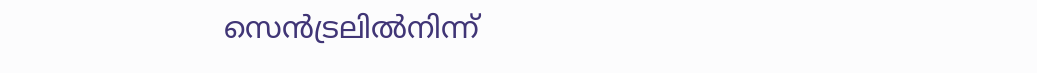സെൻട്രലിൽനിന്ന്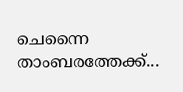ചെന്നൈ താംബരത്തേക്ക്...